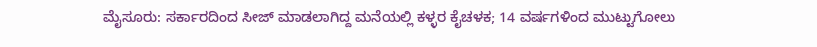ಮೈಸೂರು: ಸರ್ಕಾರದಿಂದ ಸೀಜ್ ಮಾಡಲಾಗಿದ್ದ ಮನೆಯಲ್ಲಿ ಕಳ್ಳರ ಕೈಚಳಕ; 14 ವರ್ಷಗಳಿಂದ ಮುಟ್ಟುಗೋಲು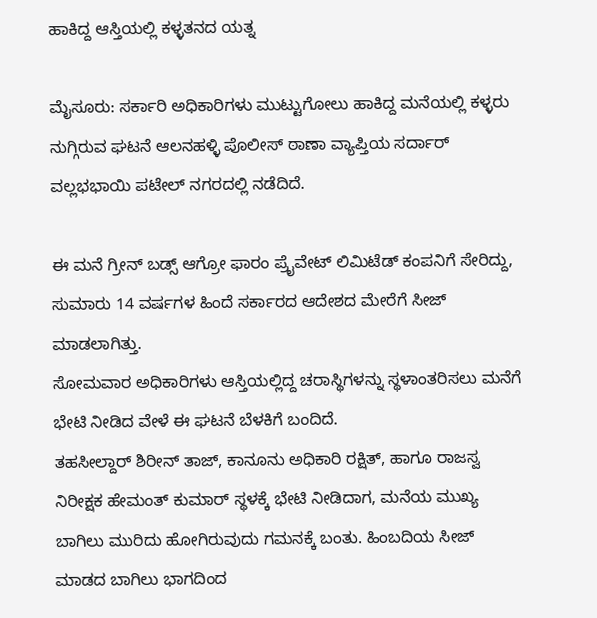ಹಾಕಿದ್ದ ಆಸ್ತಿಯಲ್ಲಿ ಕಳ್ಳತನದ ಯತ್ನ

ಮೈಸೂರು: ಸರ್ಕಾರಿ ಅಧಿಕಾರಿಗಳು ಮುಟ್ಟುಗೋಲು ಹಾಕಿದ್ದ ಮನೆಯಲ್ಲಿ ಕಳ್ಳರು ನುಗ್ಗಿರುವ ಘಟನೆ ಆಲನಹಳ್ಳಿ ಪೊಲೀಸ್ ಠಾಣಾ ವ್ಯಾಪ್ತಿಯ ಸರ್ದಾರ್ ವಲ್ಲಭಭಾಯಿ ಪಟೇಲ್ ನಗರದಲ್ಲಿ ನಡೆದಿದೆ.

ಈ ಮನೆ ಗ್ರೀನ್ ಬಡ್ಸ್ ಆಗ್ರೋ ಫಾರಂ ಪ್ರೈವೇಟ್ ಲಿಮಿಟೆಡ್ ಕಂಪನಿಗೆ ಸೇರಿದ್ದು, ಸುಮಾರು 14 ವರ್ಷಗಳ ಹಿಂದೆ ಸರ್ಕಾರದ ಆದೇಶದ ಮೇರೆಗೆ ಸೀಜ್ ಮಾಡಲಾಗಿತ್ತು.
ಸೋಮವಾರ ಅಧಿಕಾರಿಗಳು ಆಸ್ತಿಯಲ್ಲಿದ್ದ ಚರಾಸ್ಥಿಗಳನ್ನು ಸ್ಥಳಾಂತರಿಸಲು ಮನೆಗೆ ಭೇಟಿ ನೀಡಿದ ವೇಳೆ ಈ ಘಟನೆ ಬೆಳಕಿಗೆ ಬಂದಿದೆ.
ತಹಸೀಲ್ದಾರ್ ಶಿರೀನ್ ತಾಜ್, ಕಾನೂನು ಅಧಿಕಾರಿ ರಕ್ಷಿತ್, ಹಾಗೂ ರಾಜಸ್ವ ನಿರೀಕ್ಷಕ ಹೇಮಂತ್ ಕುಮಾರ್ ಸ್ಥಳಕ್ಕೆ ಭೇಟಿ ನೀಡಿದಾಗ, ಮನೆಯ ಮುಖ್ಯ ಬಾಗಿಲು ಮುರಿದು ಹೋಗಿರುವುದು ಗಮನಕ್ಕೆ ಬಂತು. ಹಿಂಬದಿಯ ಸೀಜ್ ಮಾಡದ ಬಾಗಿಲು ಭಾಗದಿಂದ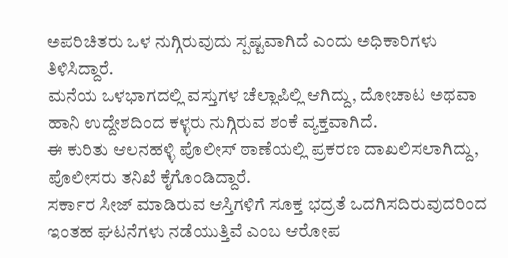ಅಪರಿಚಿತರು ಒಳ ನುಗ್ಗಿರುವುದು ಸ್ಪಷ್ಟವಾಗಿದೆ ಎಂದು ಅಧಿಕಾರಿಗಳು ತಿಳಿಸಿದ್ದಾರೆ.
ಮನೆಯ ಒಳಭಾಗದಲ್ಲಿ ವಸ್ತುಗಳ ಚೆಲ್ಲಾಪಿಲ್ಲಿ ಆಗಿದ್ದು, ದೋಚಾಟ ಅಥವಾ ಹಾನಿ ಉದ್ದೇಶದಿಂದ ಕಳ್ಳರು ನುಗ್ಗಿರುವ ಶಂಕೆ ವ್ಯಕ್ತವಾಗಿದೆ.
ಈ ಕುರಿತು ಆಲನಹಳ್ಳಿ ಪೊಲೀಸ್ ಠಾಣೆಯಲ್ಲಿ ಪ್ರಕರಣ ದಾಖಲಿಸಲಾಗಿದ್ದು, ಪೊಲೀಸರು ತನಿಖೆ ಕೈಗೊಂಡಿದ್ದಾರೆ.
ಸರ್ಕಾರ ಸೀಜ್ ಮಾಡಿರುವ ಆಸ್ತಿಗಳಿಗೆ ಸೂಕ್ತ ಭದ್ರತೆ ಒದಗಿಸದಿರುವುದರಿಂದ ಇಂತಹ ಘಟನೆಗಳು ನಡೆಯುತ್ತಿವೆ ಎಂಬ ಆರೋಪ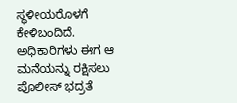ಸ್ಥಳೀಯರೊಳಗೆ ಕೇಳಿಬಂದಿದೆ. ಅಧಿಕಾರಿಗಳು ಈಗ ಆ ಮನೆಯನ್ನು ರಕ್ಷಿಸಲು ಪೊಲೀಸ್ ಭದ್ರತೆ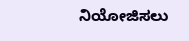ನಿಯೋಜಿಸಲು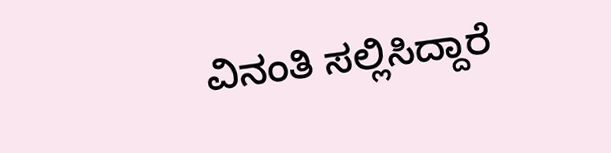ವಿನಂತಿ ಸಲ್ಲಿಸಿದ್ದಾರೆ